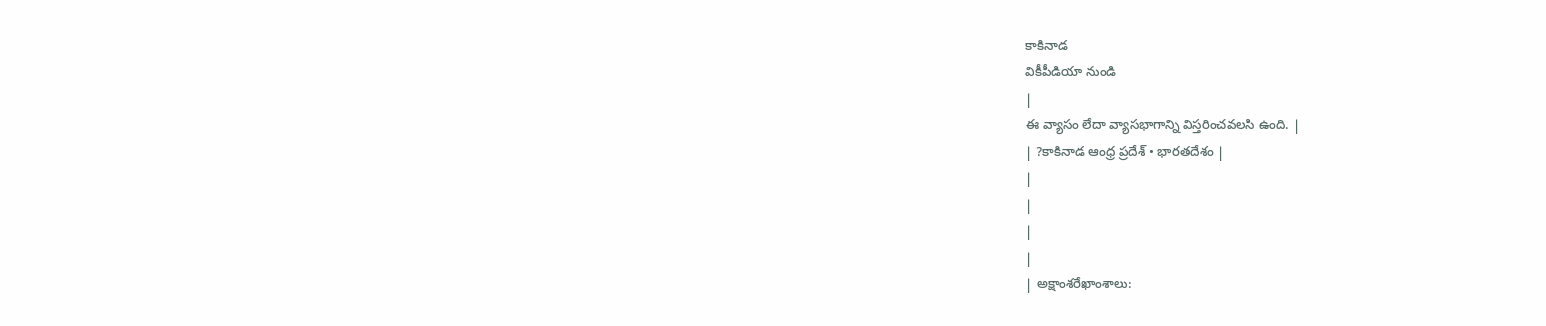కాకినాడ
వికీపీడియా నుండి
|
ఈ వ్యాసం లేదా వ్యాసభాగాన్ని విస్తరించవలసి ఉంది. |
| ?కాకినాడ ఆంధ్ర ప్రదేశ్ • భారతదేశం |
|
|
|
|
| అక్షాంశరేఖాంశాలు: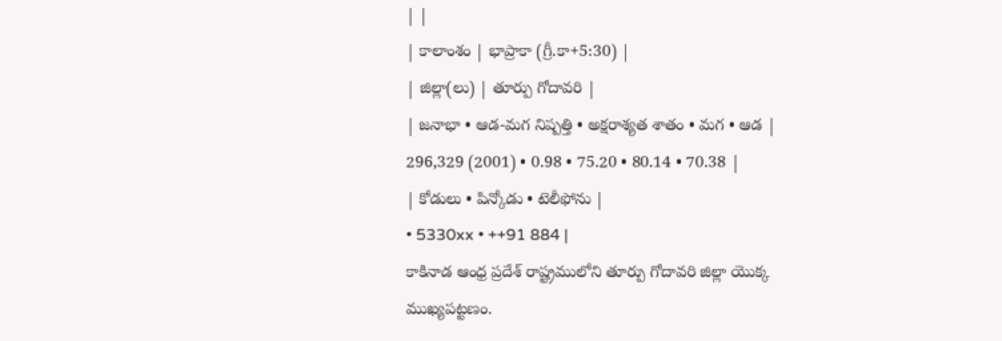| |
| కాలాంశం | భాప్రాకా (గ్రీ.కా+5:30) |
| జిల్లా(లు) | తూర్పు గోదావరి |
| జనాభా • ఆడ-మగ నిష్పత్తి • అక్షరాశ్యత శాతం • మగ • ఆడ |
296,329 (2001) • 0.98 • 75.20 • 80.14 • 70.38 |
| కోడులు • పిన్కోడు • టెలీఫోను |
• 5330xx • ++91 884 |
కాకినాడ ఆంధ్ర ప్రదేశ్ రాష్ట్రములోని తూర్పు గోదావరి జిల్లా యొక్క ముఖ్యపట్టణం.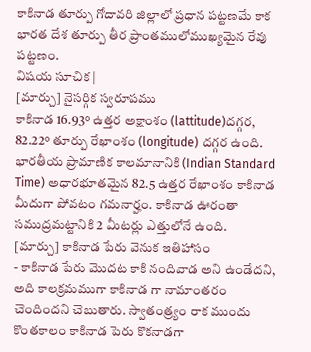కాకినాడ తూర్పు గోదావరి జిల్లాలో ప్రధాన పట్టణమే కాక భారత దేశ తూర్పు తీర ప్రాంతములోముఖ్యమైన రేవు పట్టణం.
విషయ సూచిక |
[మార్చు] నైసర్గిక స్వరూపము
కాకినాడ 16.93° ఉత్తర అక్షాంశం (lattitude)దగ్గర, 82.22° తూర్పు రేఖాంశం (longitude) దగ్గర ఉంది. భారతీయ ప్రామాణిక కాలమానానికి (Indian Standard Time) అధారభూతమైన 82.5 ఉత్తర రేఖాంశం కాకినాడ మీదుగా పోవటం గమనార్హం. కాకినాడ ఊరంతా సముద్రమట్టానికి 2 మీటర్లు ఎత్తులోనే ఉంది.
[మార్చు] కాకినాడ పేరు వెనుక ఇతిహాసం
- కాకినాడ పేరు మొదట కాకి నందివాడ అని ఉండేదని, అది కాలక్రమముగా కాకినాడ గా నామాంతరం చెందిందని చెబుతారు. స్వాతంత్ర్యం రాక ముందు కొంతకాలం కాకినాడ పెరు కొకనాడగా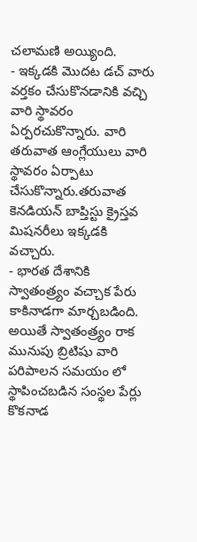చలామణి అయ్యింది.
- ఇక్కడకి మొదట డచ్ వారు వర్తకం చేసుకొనడానికి వచ్చి వారి స్థావరం ఏర్పరచుకొన్నారు. వారి తరువాత ఆంగ్లేయులు వారి స్థావరం ఏర్పాటు చేసుకొన్నారు.తరువాత కెనడియన్ బాప్తిస్టు క్రైస్తవ మిషనరీలు ఇక్కడకి వచ్చారు.
- భారత దేశానికి స్వాతంత్ర్యం వచ్చాక పేరు కాకినాడగా మార్చబడింది. అయితే స్వాతంత్ర్యం రాక మునుపు బ్రిటిషు వారి పరిపాలన సమయం లో స్థాపించబడిన సంస్థల పేర్లు కొకనాడ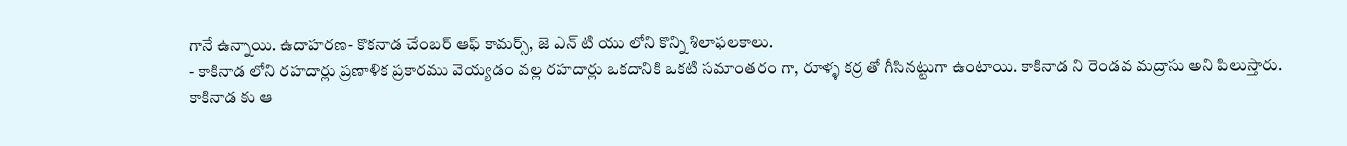గానే ఉన్నాయి. ఉదాహరణ- కొకనాడ చేంబర్ ఆఫ్ కామర్స్, జె ఎన్ టి యు లోని కొన్ని శిలాఫలకాలు.
- కాకినాడ లోని రహదార్లు ప్రణాళిక ప్రకారము వెయ్యడం వల్ల రహదార్లు ఒకదానికి ఒకటి సమాంతరం గా, రూళ్ళ కర్ర తో గీసినట్టుగా ఉంటాయి. కాకినాడ ని రెండవ మద్రాసు అని పిలుస్తారు.
కాకినాడ కు ఆ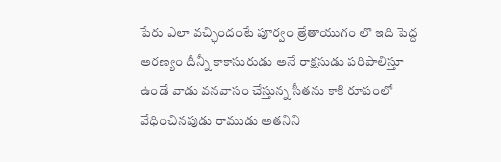పేరు ఎలా వచ్ఛిందంటే పూర్వం త్రేతాయుగం లొ ఇది పెద్ద అరణ్యం దీన్నీ కాకాసురుడు అనే రాక్షసుడు పరిపాలిస్తూ ఉండే వాడు వనవాసం చేస్తున్న సీతను కాకి రూపంలో వేధించినపుడు రాముడు అతనిని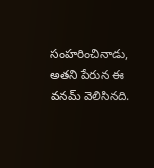సంహరించినాడు, అతని పేరున ఈ వనమ్ వెలిసినది.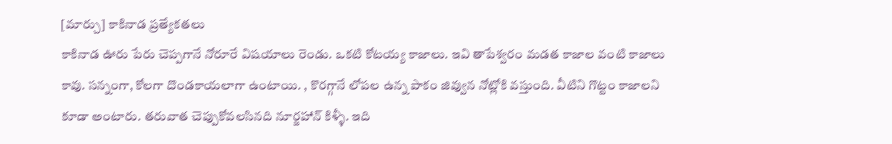[మార్చు] కాకినాడ ప్రత్యేకతలు
కాకినాడ ఊరు పేరు చెప్పగానే నోరూరే విషయాలు రెండు. ఒకటి కోటయ్య కాజాలు. ఇవి తాపేశ్వరం మడత కాజాల వంటి కాజాలు కావు. సన్నంగా, కోలగా దొండకాయలాగా ఉంటాయి. , కొరగ్గానే లోపల ఉన్న పాకం జివ్వున నోట్లోకి వస్తుంది. వీటిని గొట్టం కాజాలని కూడా అంటారు. తరువాత చెప్పుకోవలసినది నూర్జహాన్ కిళ్ళీ. ఇది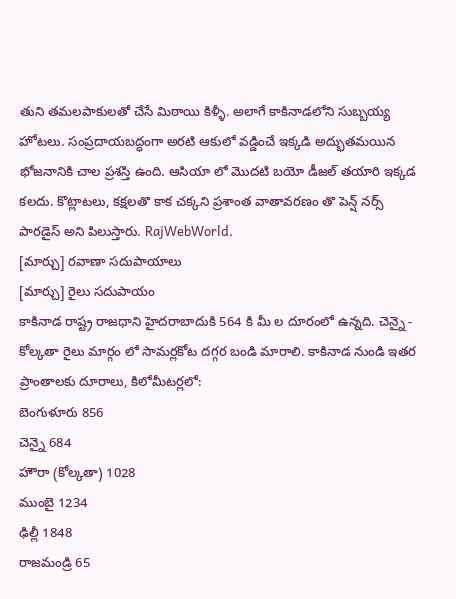తుని తమలపాకులతో చేసే మిఠాయి కిళ్ళీ. అలాగే కాకినాడలోని సుబ్బయ్య హోటలు. సంప్రదాయబద్ధంగా అరటి ఆకులో వడ్డించే ఇక్కడి అద్భుతమయిన భోజనానికి చాల ప్రశస్తి ఉంది. ఆసియా లో మొదటి బయో డీజల్ తయారి ఇక్కడ కలదు. కొట్లాటలు, కక్షలతొ కాక చక్కని ప్రశాంత వాతావరణం తొ పెన్ష్ నర్స్ పారడైస్ అని పిలుస్తారు. RajWebWorld.
[మార్చు] రవాణా సదుపాయాలు
[మార్చు] రైలు సదుపాయం
కాకినాడ రాష్ట్ర రాజధాని హైదరాబాదుకి 564 కి మీ ల దూరంలో ఉన్నది. చెన్నై - కోల్కతా రైలు మార్గం లో సామర్లకోట దగ్గర బండి మారాలి. కాకినాడ నుండి ఇతర ప్రాంతాలకు దూరాలు, కిలోమీటర్లలో:
బెంగుళూరు 856
చెన్నై 684
హౌరా (కోల్కతా) 1028
ముంబై 1234
ఢిల్లీ 1848
రాజమండ్రి 65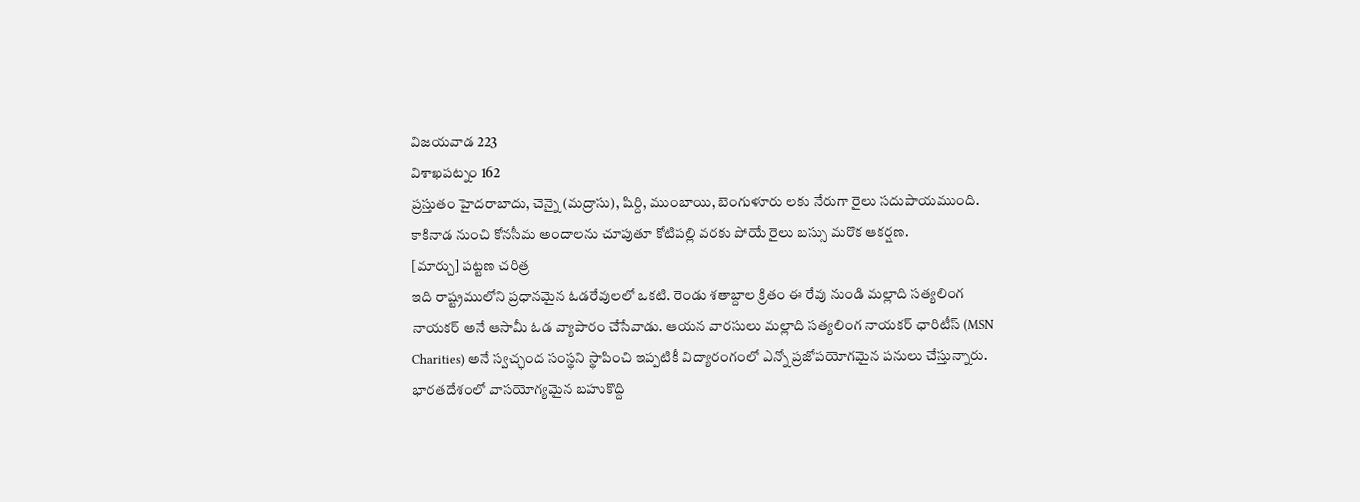విజయవాడ 223
విశాఖపట్నం 162
ప్రస్తుతం హైదరాబాదు, చెన్నై (మద్రాసు), షిర్ది, ముంబాయి, బెంగుళూరు లకు నేరుగా రైలు సదుపాయముంది.
కాకినాడ నుంచి కోనసీమ అందాలను చూపుతూ కోటిపల్లి వరకు పోయే రైలు బస్సు మరొక ఆకర్షణ.
[మార్చు] పట్టణ చరిత్ర
ఇది రాష్ట్రములోని ప్రధానమైన ఓడరేవులలో ఒకటి. రెండు శతాబ్దాల క్రితం ఈ రేవు నుండి మల్లాది సత్యలింగ నాయకర్ అనే ఆసామీ ఓడ వ్యాపారం చేసేవాడు. ఆయన వారసులు మల్లాది సత్యలింగ నాయకర్ ఛారిటీస్ (MSN Charities) అనే స్వచ్ఛంద సంస్థని స్థాపించి ఇప్పటికీ విద్యారంగంలో ఎన్నో ప్రజోపయోగమైన పనులు చేస్తున్నారు.
భారతదేశంలో వాసయోగ్యమైన బహుకొద్ది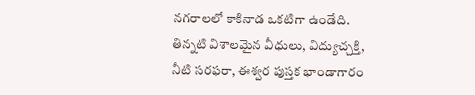నగరాలలో కాకినాడ ఒకటిగా ఉండేది. తిన్నటి విశాలమైన వీధులు, విద్యుచ్చక్తి, నీటి సరఫరా, ఈశ్వర పుస్తక భాండాగారం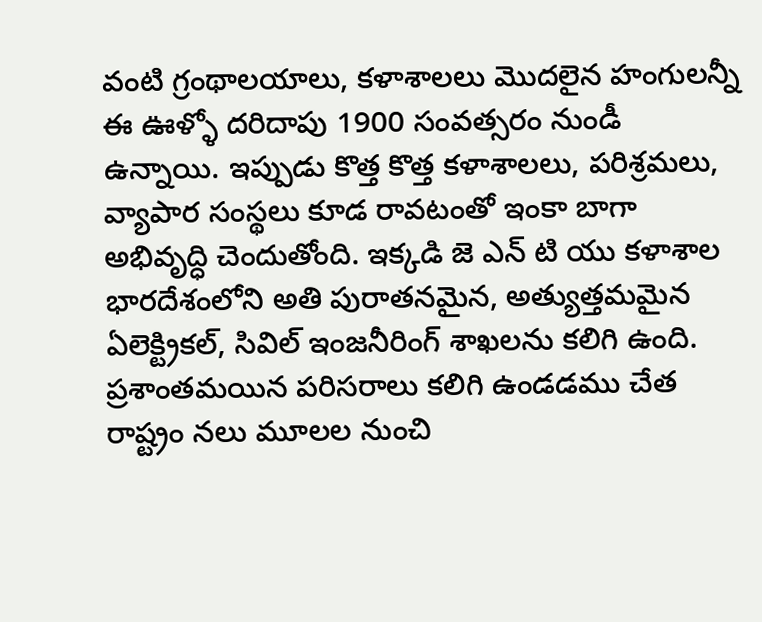వంటి గ్రంథాలయాలు, కళాశాలలు మొదలైన హంగులన్నీ ఈ ఊళ్ళో దరిదాపు 1900 సంవత్సరం నుండీ ఉన్నాయి. ఇప్పుడు కొత్త కొత్త కళాశాలలు, పరిశ్రమలు, వ్యాపార సంస్థలు కూడ రావటంతో ఇంకా బాగా అభివృద్ధి చెందుతోంది. ఇక్కడి జె ఎన్ టి యు కళాశాల భారదేశంలోని అతి పురాతనమైన, అత్యుత్తమమైన ఏలెక్ట్రికల్, సివిల్ ఇంజనీరింగ్ శాఖలను కలిగి ఉంది.
ప్రశాంతమయిన పరిసరాలు కలిగి ఉండడము చేత రాష్ట్రం నలు మూలల నుంచి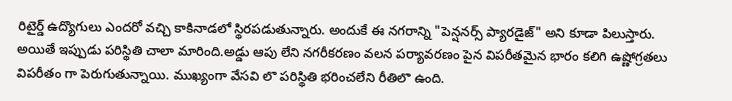రిటైర్డ్ ఉద్యొగులు ఎందరో వచ్చి కాకినాడలో స్థిరపడుతున్నారు. అందుకే ఈ నగరాన్ని "పెన్షనర్స్ ప్యారడైజ్" అని కూడా పిలుస్తారు. అయితే ఇప్పుడు పరిస్థితి చాలా మారింది.అడ్డు ఆపు లేని నగరీకరణం వలన పర్యావరణం పైన విపరీతమైన భారం కలిగి ఉష్ణోగ్రతలు విపరీతం గా పెరుగుతున్నాయి. ముఖ్యంగా వేసవి లొ పరిస్థితి భరించలేని రీతిలొ ఉంది.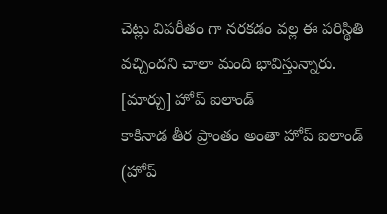చెట్లు విపరీతం గా నరకడం వల్ల ఈ పరిస్థితి వచ్చిందని చాలా మంది భావిస్తున్నారు.
[మార్చు] హోప్ ఐలాండ్
కాకినాడ తీర ప్రాంతం అంతా హోప్ ఐలాండ్ (హోప్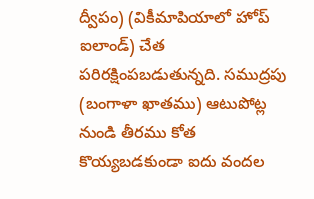ద్వీపం) (వికీమాపియాలో హోప్ ఐలాండ్) చేత పరిరక్షింపబడుతున్నది. సముద్రపు (బంగాళా ఖాతము) ఆటుపోట్ల నుండి తీరము కోత కొయ్యబడకుండా ఐదు వందల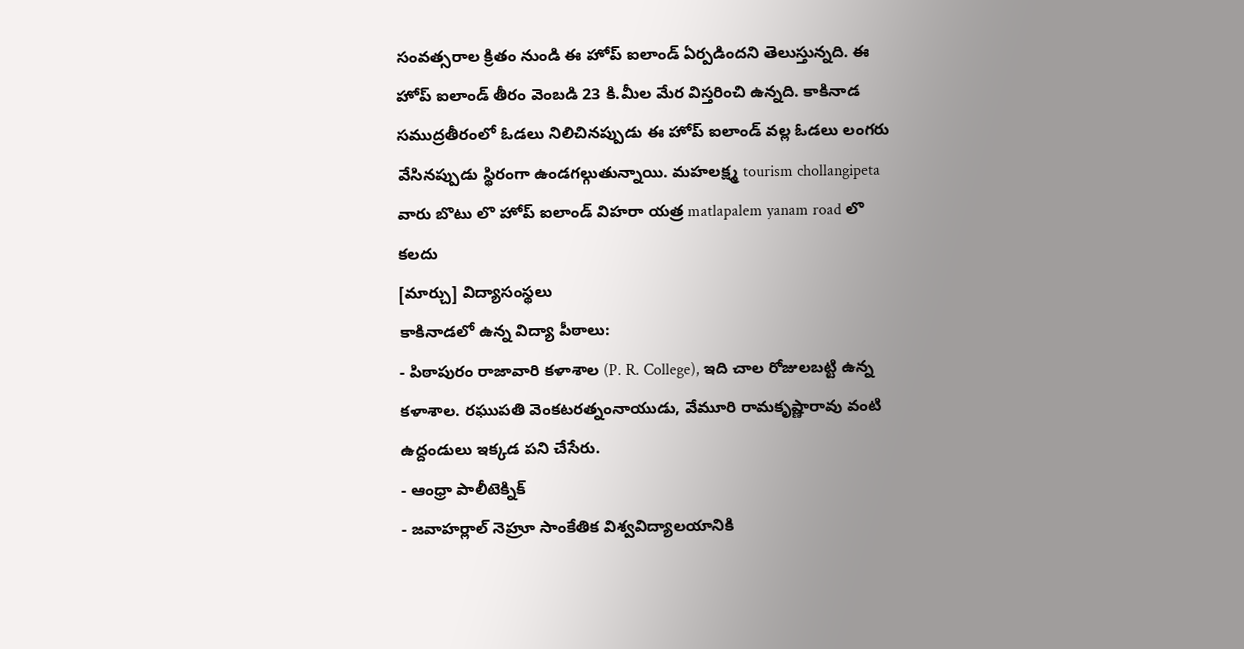సంవత్సరాల క్రితం నుండి ఈ హోప్ ఐలాండ్ ఏర్పడిందని తెలుస్తున్నది. ఈ హోప్ ఐలాండ్ తీరం వెంబడి 23 కి.మీల మేర విస్తరించి ఉన్నది. కాకినాడ సముద్రతీరంలో ఓడలు నిలిచినప్పుడు ఈ హోప్ ఐలాండ్ వల్ల ఓడలు లంగరు వేసినప్పుడు స్థిరంగా ఉండగల్గుతున్నాయి. మహలక్ష్మ tourism chollangipeta వారు బొటు లొ హోప్ ఐలాండ్ విహరా యత్ర matlapalem yanam road లొ కలదు
[మార్చు] విద్యాసంస్థలు
కాకినాడలో ఉన్న విద్యా పీఠాలు:
- పిఠాపురం రాజావారి కళాశాల (P. R. College), ఇది చాల రోజులబట్టి ఉన్న కళాశాల. రఘుపతి వెంకటరత్నంనాయుడు, వేమూరి రామకృష్ణారావు వంటి ఉద్దండులు ఇక్కడ పని చేసేరు.
- ఆంధ్రా పాలీటెక్నిక్
- జవాహర్లాల్ నెహ్రూ సాంకేతిక విశ్వవిద్యాలయానికి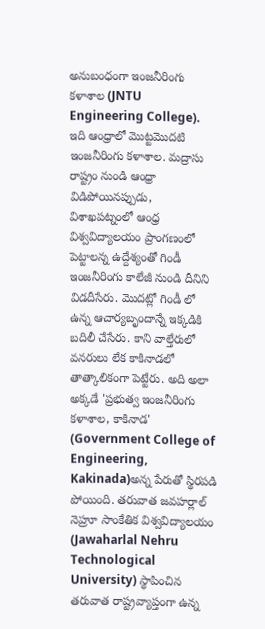అనుబంధంగా ఇంజనీరింగు కళాశాల (JNTU Engineering College). ఇది ఆంధ్రాలో మొట్టమొదటి ఇంజనీరింగు కళాశాల. మద్రాసు రాష్ట్రం నుండి ఆంధ్రా విడిపోయినప్పుడు, విశాఖపట్నంలో ఆంధ్ర విశ్వవిద్యాలయం ప్రాంగణంలో పెట్టాలన్న ఉద్దేశ్యంతో గిండీ ఇంజనీరింగు కాలేజీ నుండి దీనిని విడదీసేరు. మొదట్లో గిండీ లో ఉన్న ఆచార్యబృందాన్నే ఇక్కడికి బదిలీ చేసేరు. కాని వాల్తేరులో వనరులు లేక కాకినాడలో తాత్కాలికంగా పెట్టేరు. అది అలా అక్కడే 'ప్రభుత్వ ఇంజనీరింగు కళాశాల, కాకినాడ' (Government College of Engineering, Kakinada)అన్న పేరుతో స్థిరపడి పోయింది. తరువాత జవహర్లాల్ నెహ్రూ సాంకేతిక విశ్వవిద్యాలయం (Jawaharlal Nehru Technological University) స్థాపించిన తరువాత రాష్ట్రవ్యాప్తంగా ఉన్న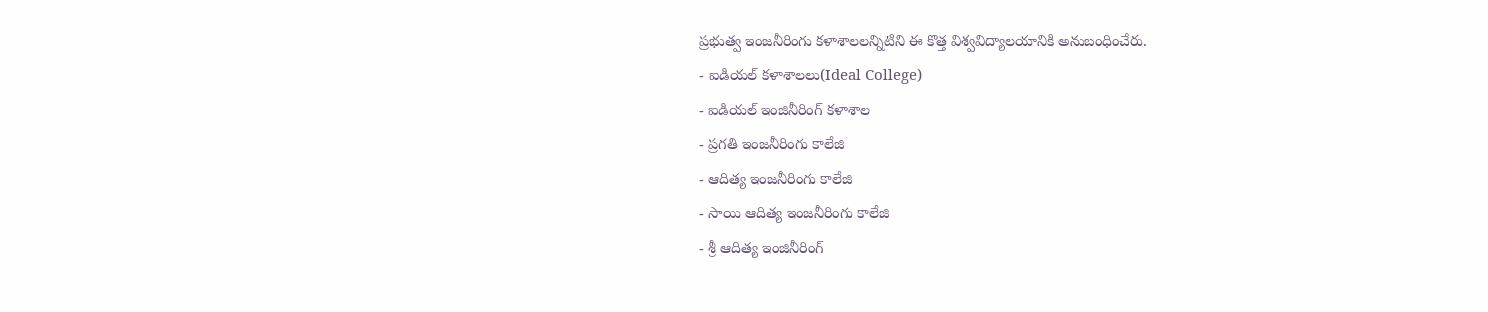ప్రభుత్వ ఇంజనీరింగు కళాశాలలన్నిటిని ఈ కొత్త విశ్వవిద్యాలయానికి అనుబంధించేరు.
- ఐడియల్ కళాశాలలు(Ideal College)
- ఐడియల్ ఇంజినీరింగ్ కళాశాల
- ప్రగతి ఇంజనీరింగు కాలేజి
- ఆదిత్య ఇంజనీరింగు కాలేజి
- సాయి ఆదిత్య ఇంజనీరింగు కాలేజి
- శ్రీ ఆదిత్య ఇంజినీరింగ్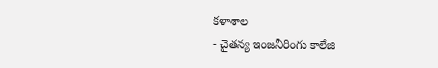కళాశాల
- చైతన్య ఇంజనీరింగు కాలేజి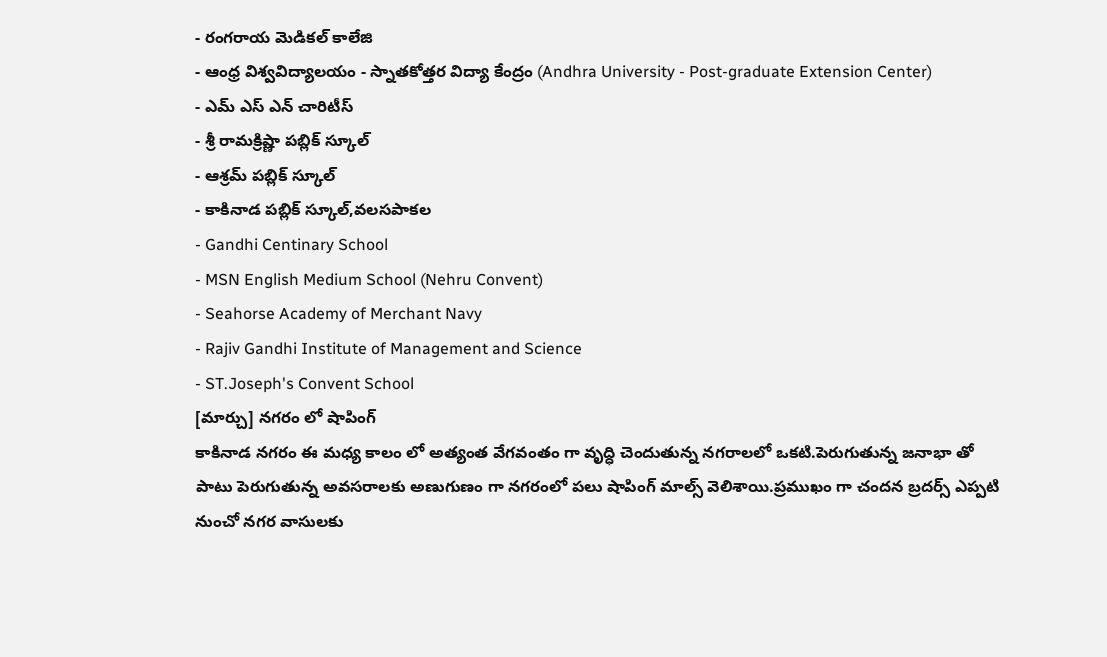- రంగరాయ మెడికల్ కాలేజి
- ఆంధ్ర విశ్వవిద్యాలయం - స్నాతకోత్తర విద్యా కేంద్రం (Andhra University - Post-graduate Extension Center)
- ఎమ్ ఎస్ ఎన్ చారిటీస్
- శ్రీ రామక్రిష్ణా పబ్లిక్ స్కూల్
- ఆశ్రమ్ పబ్లిక్ స్కూల్
- కాకినాడ పబ్లిక్ స్కూల్,వలసపాకల
- Gandhi Centinary School
- MSN English Medium School (Nehru Convent)
- Seahorse Academy of Merchant Navy
- Rajiv Gandhi Institute of Management and Science
- ST.Joseph's Convent School
[మార్చు] నగరం లో షాపింగ్
కాకినాడ నగరం ఈ మధ్య కాలం లో అత్యంత వేగవంతం గా వృద్ధి చెందుతున్న నగరాలలో ఒకటి.పెరుగుతున్న జనాభా తో పాటు పెరుగుతున్న అవసరాలకు అణుగుణం గా నగరంలో పలు షాపింగ్ మాల్స్ వెలిశాయి.ప్రముఖం గా చందన బ్రదర్స్ ఎప్పటి నుంచో నగర వాసులకు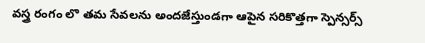వస్త్ర రంగం లొ తమ సేవలను అందజేస్తుండగా ఆపైన సరికొత్తగా స్పెన్సర్స్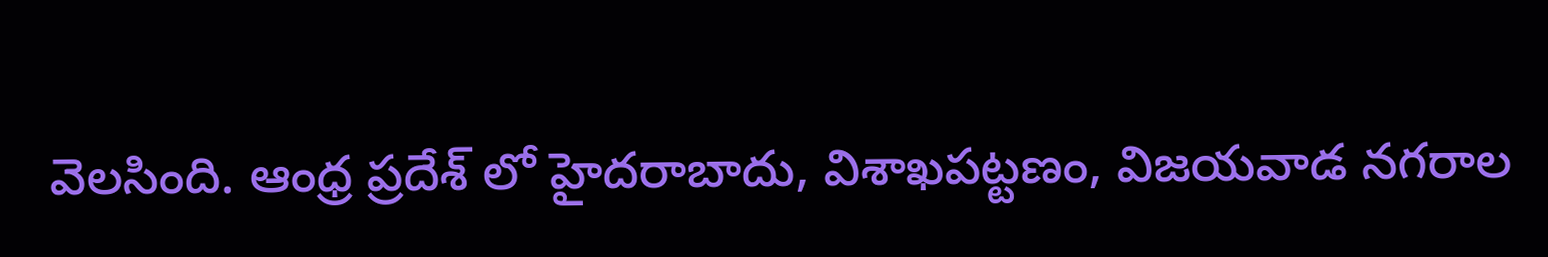వెలసింది. ఆంధ్ర ప్రదేశ్ లో హైదరాబాదు, విశాఖపట్టణం, విజయవాడ నగరాల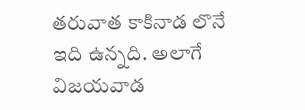తరువాత కాకినాడ లొనే ఇది ఉన్నది. అలాగే విజయవాడ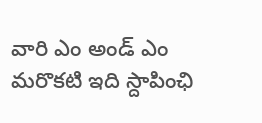వారి ఎం అండ్ ఎం మరొకటి ఇది స్దాపింఛి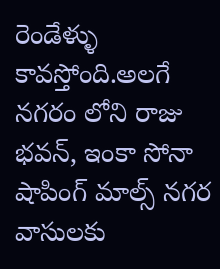రెండేళ్ళు కావస్తోంది.అలగే నగరం లోని రాజు భవన్, ఇంకా సోనా షాపింగ్ మాల్స్ నగర వాసులకు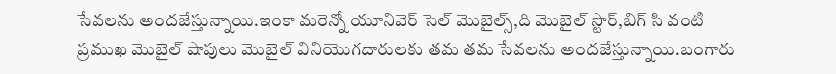సేవలను అందజేస్తున్నాయి.ఇంకా మరెన్నో యూనివెర్ సెల్ మొబైల్స్,ది మొబైల్ స్టొర్,బిగ్ సి వంటి ప్రముఖ మొబైల్ షాపులు మొబైల్ వినియొగదారులకు తమ తమ సేవలను అందజేస్తున్నాయి.బంగారు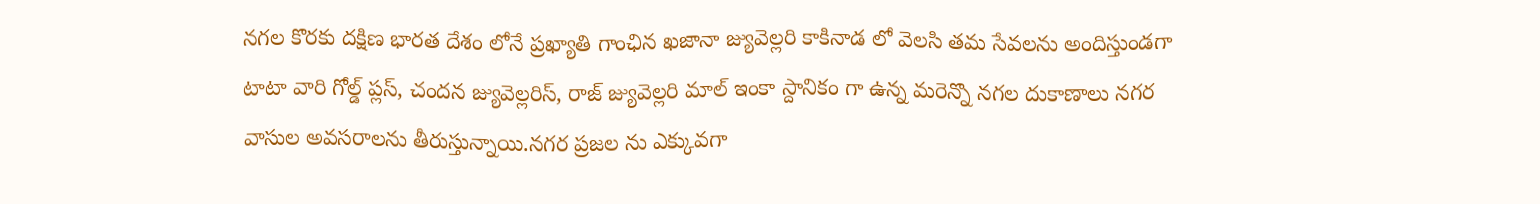నగల కొరకు దక్షిణ భారత దేశం లోనే ప్రఖ్యాతి గాంఛిన ఖజానా జ్యువెల్లరి కాకినాడ లో వెలసి తమ సేవలను అందిస్తుండగా టాటా వారి గోల్డ్ ప్లస్, చందన జ్యువెల్లరిస్, రాజ్ జ్యువెల్లరి మాల్ ఇంకా స్దానికం గా ఉన్న మరెన్నొ నగల దుకాణాలు నగర వాసుల అవసరాలను తీరుస్తున్నాయి.నగర ప్రజల ను ఎక్కువగా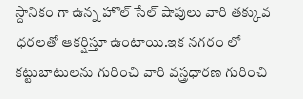స్దానికం గా ఉన్న హొల్ సేల్ షాపులు వారి తక్కువ ధరలతో ఆకర్షిస్తూ ఉంటాయి.ఇక నగరం లో కట్టుబాటులను గురించి వారి వస్త్రధారణ గురించి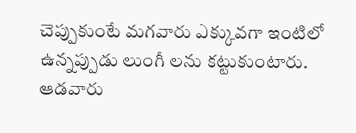చెప్పుకుంటే మగవారు ఎక్కువగా ఇంటిలో ఉన్నప్పుడు లుంగీ లను కట్టుకుంటారు. ఆడవారు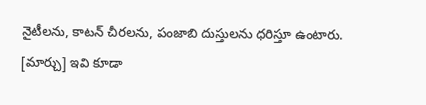నైటీలను, కాటన్ చీరలను, పంజాబి దుస్తులను ధరిస్తూ ఉంటారు.
[మార్చు] ఇవి కూడా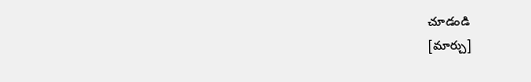చూడండి
[మార్చు]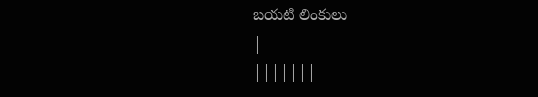బయటి లింకులు
|
|||||||